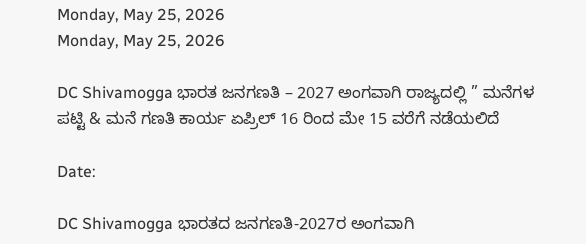Monday, May 25, 2026
Monday, May 25, 2026

DC Shivamogga ಭಾರತ ಜನಗಣತಿ – 2027 ಅಂಗವಾಗಿ ರಾಜ್ಯದಲ್ಲಿ ” ಮನೆಗಳ ಪಟ್ಟಿ & ಮನೆ ಗಣತಿ ಕಾರ್ಯ ಏಪ್ರಿಲ್ 16 ರಿಂದ ಮೇ 15 ವರೆಗೆ ನಡೆಯಲಿದೆ

Date:

DC Shivamogga ಭಾರತದ ಜನಗಣತಿ-2027ರ ಅಂಗವಾಗಿ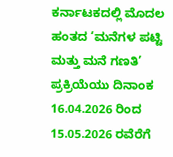ಕರ್ನಾಟಕದಲ್ಲಿ ಮೊದಲ ಹಂತದ ‘ಮನೆಗಳ ಪಟ್ಟಿ ಮತ್ತು ಮನೆ ಗಣತಿ’ ಪ್ರಕ್ರಿಯೆಯು ದಿನಾಂಕ 16.04.2026 ರಿಂದ 15.05.2026 ರವೆರೆಗೆ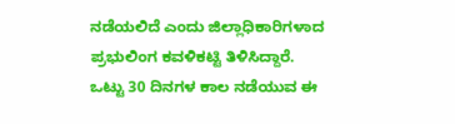ನಡೆಯಲಿದೆ ಎಂದು ಜಿಲ್ಲಾಧಿಕಾರಿಗಳಾದ ಪ್ರಭುಲಿಂಗ ಕವಳಿಕಟ್ಟಿ ತಿಳಿಸಿದ್ದಾರೆ.
ಒಟ್ಟು 30 ದಿನಗಳ ಕಾಲ ನಡೆಯುವ ಈ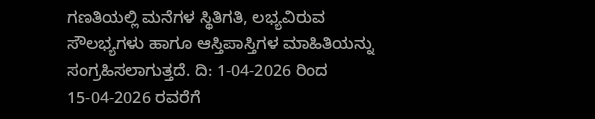ಗಣತಿಯಲ್ಲಿ ಮನೆಗಳ ಸ್ಥಿತಿಗತಿ, ಲಭ್ಯವಿರುವ ಸೌಲಭ್ಯಗಳು ಹಾಗೂ ಆಸ್ತಿಪಾಸ್ತಿಗಳ ಮಾಹಿತಿಯನ್ನು ಸಂಗ್ರಹಿಸಲಾಗುತ್ತದೆ. ದಿ: 1-04-2026 ರಿಂದ 15-04-2026 ರವರೆಗೆ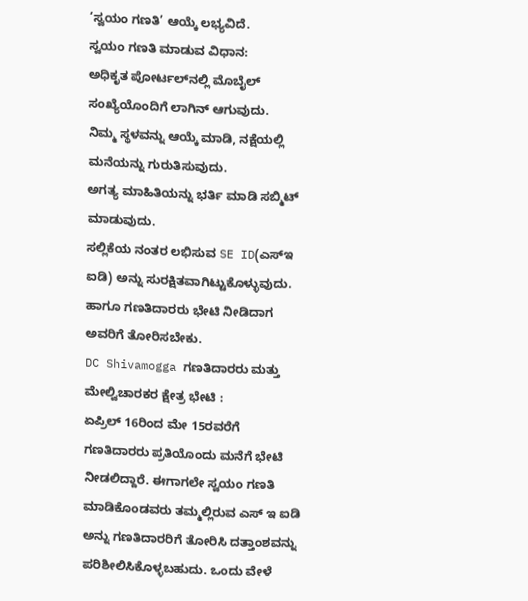‘ಸ್ವಯಂ ಗಣತಿ’ ಆಯ್ಕೆ ಲಭ್ಯವಿದೆ.
ಸ್ವಯಂ ಗಣತಿ ಮಾಡುವ ವಿಧಾನ:
ಅಧಿಕೃತ ಪೋರ್ಟಲ್‌ನಲ್ಲಿ ಮೊಬೈಲ್ ಸಂಖ್ಯೆಯೊಂದಿಗೆ ಲಾಗಿನ್ ಆಗುವುದು.
ನಿಮ್ಮ ಸ್ಥಳವನ್ನು ಆಯ್ಕೆ ಮಾಡಿ, ನಕ್ಷೆಯಲ್ಲಿ ಮನೆಯನ್ನು ಗುರುತಿಸುವುದು.
ಅಗತ್ಯ ಮಾಹಿತಿಯನ್ನು ಭರ್ತಿ ಮಾಡಿ ಸಬ್ಮಿಟ್ ಮಾಡುವುದು.
ಸಲ್ಲಿಕೆಯ ನಂತರ ಲಭಿಸುವ SE ID(ಎಸ್ಇ ಐಡಿ) ಅನ್ನು ಸುರಕ್ಷಿತವಾಗಿಟ್ಟುಕೊಳ್ಳುವುದು. ಹಾಗೂ ಗಣತಿದಾರರು ಭೇಟಿ ನೀಡಿದಾಗ ಅವರಿಗೆ ತೋರಿಸಬೇಕು.
DC Shivamogga ಗಣತಿದಾರರು ಮತ್ತು ಮೇಲ್ವಿಚಾರಕರ ಕ್ಷೇತ್ರ ಭೇಟಿ :
ಏಪ್ರಿಲ್ 16ರಿಂದ ಮೇ 15ರವರೆಗೆ ಗಣತಿದಾರರು ಪ್ರತಿಯೊಂದು ಮನೆಗೆ ಭೇಟಿ ನೀಡಲಿದ್ದಾರೆ. ಈಗಾಗಲೇ ಸ್ವಯಂ ಗಣತಿ ಮಾಡಿಕೊಂಡವರು ತಮ್ಮಲ್ಲಿರುವ ಎಸ್ ಇ‌ ಐಡಿ ಅನ್ನು ಗಣತಿದಾರರಿಗೆ ತೋರಿಸಿ ದತ್ತಾಂಶವನ್ನು ಪರಿಶೀಲಿಸಿಕೊಳ್ಳಬಹುದು. ಒಂದು ವೇಳೆ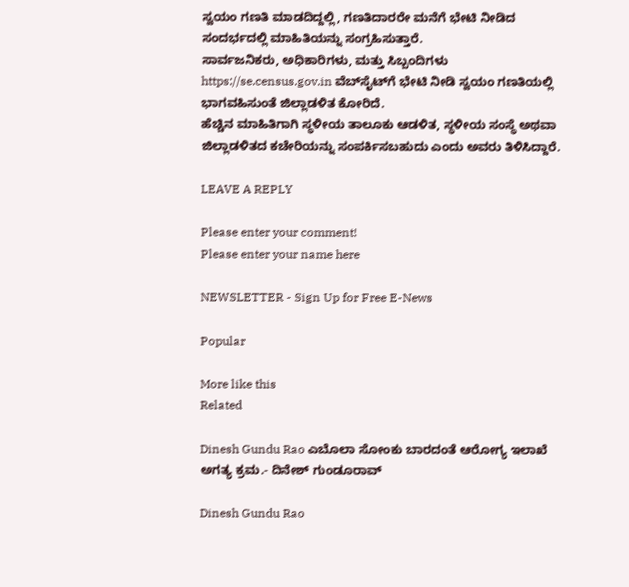ಸ್ವಯಂ ಗಣತಿ ಮಾಡದಿದ್ದಲ್ಲಿ, ಗಣತಿದಾರರೇ ಮನೆಗೆ ಭೇಟಿ ನೀಡಿದ ಸಂದರ್ಭದಲ್ಲಿ ಮಾಹಿತಿಯನ್ನು ಸಂಗ್ರಹಿಸುತ್ತಾರೆ.
ಸಾರ್ವಜನಿಕರು, ಅಧಿಕಾರಿಗಳು, ಮತ್ತು ಸಿಬ್ಬಂದಿಗಳು https://se.census.gov.in ವೆಬ್‌ಸೈಟ್‌ಗೆ ಭೇಟಿ ನೀಡಿ ಸ್ವಯಂ‌ ಗಣತಿಯಲ್ಲಿ ಭಾಗವಹಿಸುಂತೆ ಜಿಲ್ಲಾಡಳಿತ ಕೋರಿದೆ.
ಹೆಚ್ಚಿನ ಮಾಹಿತಿಗಾಗಿ ಸ್ಥಳೀಯ ತಾಲೂಕು ಆಡಳಿತ, ಸ್ಥಳೀಯ ಸಂಸ್ಥೆ ಅಥವಾ ಜಿಲ್ಲಾಡಳಿತದ ಕಚೇರಿಯನ್ನು ಸಂಪರ್ಕಿಸಬಹುದು ಎಂದು ಅವರು ತಿಳಿಸಿದ್ದಾರೆ.

LEAVE A REPLY

Please enter your comment!
Please enter your name here

NEWSLETTER - Sign Up for Free E-News

Popular

More like this
Related

Dinesh Gundu Rao ಎಬೊಲಾ ಸೋಂಕು ಬಾರದಂತೆ ಆರೋಗ್ಯ ಇಲಾಖೆ ಅಗತ್ಯ ಕ್ರಮ.- ದಿನೇಶ್ ಗುಂಡೂರಾವ್

Dinesh Gundu Rao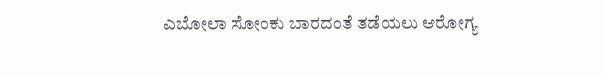ಎಬೋಲಾ ಸೋಂಕು ಬಾರದಂತೆ ತಡೆಯಲು ಆರೋಗ್ಯ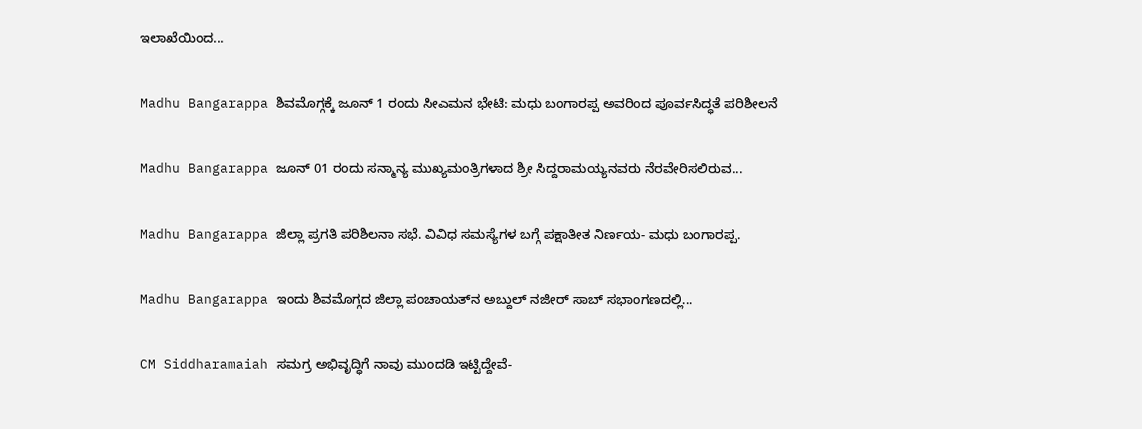ಇಲಾಖೆಯಿಂದ...

Madhu Bangarappa ಶಿವಮೊಗ್ಗಕ್ಕೆ ಜೂನ್ 1 ರಂದು ಸೀಎಮನ ಭೇಟಿ: ಮಧು ಬಂಗಾರಪ್ಪ ಅವರಿಂದ ಪೂರ್ವಸಿದ್ಧತೆ ಪರಿಶೀಲನೆ

Madhu Bangarappa ಜೂನ್ 01 ರಂದು ಸನ್ಮಾನ್ಯ ಮುಖ್ಯಮಂತ್ರಿಗಳಾದ ಶ್ರೀ ಸಿದ್ದರಾಮಯ್ಯನವರು ನೆರವೇರಿಸಲಿರುವ...

Madhu Bangarappa ಜಿಲ್ಲಾ ಪ್ರಗತಿ ಪರಿಶಿಲನಾ ಸಭೆ. ವಿವಿಧ ಸಮಸ್ಯೆಗಳ ಬಗ್ಗೆ ಪಕ್ಷಾತೀತ ನಿರ್ಣಯ- ಮಧು ಬಂಗಾರಪ್ಪ.

Madhu Bangarappa ಇಂದು ಶಿವಮೊಗ್ಗದ ಜಿಲ್ಲಾ ಪಂಚಾಯತ್‌ನ ಅಬ್ದುಲ್ ನಜೀರ್ ಸಾಬ್ ಸಭಾಂಗಣದಲ್ಲಿ...

CM Siddharamaiah ಸಮಗ್ರ ಅಭಿವೃದ್ಧಿಗೆ ನಾವು ಮುಂದಡಿ ಇಟ್ಟಿದ್ದೇವೆ-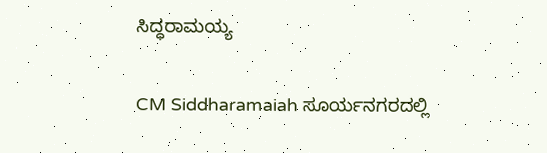ಸಿದ್ಧರಾಮಯ್ಯ

CM Siddharamaiah ಸೂರ್ಯನಗರದಲ್ಲಿ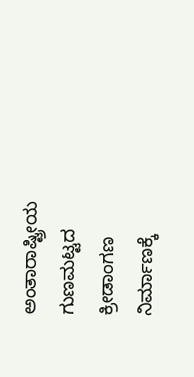ಅಂತಾರಾಷ್ಟ್ರೀಯ ಗುಣಮಟ್ಟದ ಕ್ರೀಡಾಂಗಣ ನಿರ್ಮಾಣಕ್ಕೆ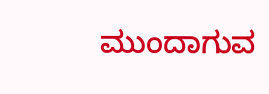ಮುಂದಾಗುವ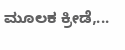ಮೂಲಕ ಕ್ರೀಡೆ,...